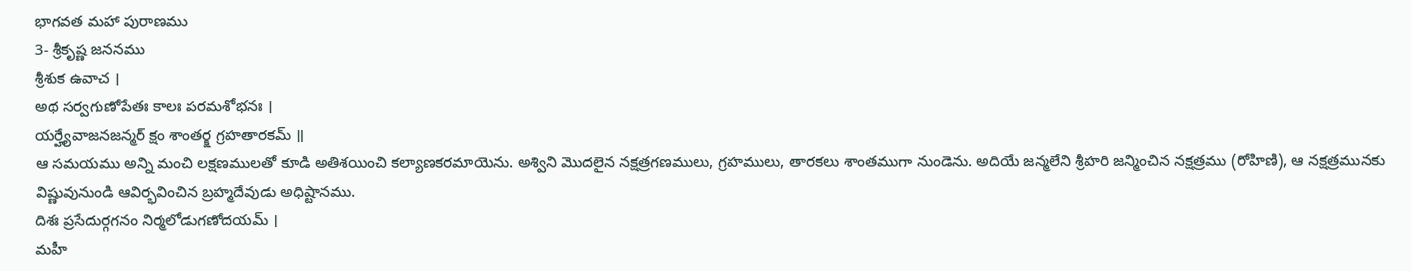భాగవత మహా పురాణము
3- శ్రీకృష్ణ జననము
శ్రీశుక ఉవాచ ।
అథ సర్వగుణోపేతః కాలః పరమశోభనః ।
యర్హ్యేవాజనజన్మర్ క్షం శాంతర్క్ష గ్రహతారకమ్ ॥
ఆ సమయము అన్ని మంచి లక్షణములతో కూడి అతిశయించి కల్యాణకరమాయెను. అశ్విని మొదలైన నక్షత్రగణములు, గ్రహములు, తారకలు శాంతముగా నుండెను. అదియే జన్మలేని శ్రీహరి జన్మించిన నక్షత్రము (రోహిణి), ఆ నక్షత్రమునకు విష్ణువునుండి ఆవిర్భవించిన బ్రహ్మదేవుడు అధిష్టానము.
దిశః ప్రసేదుర్గగనం నిర్మలోడుగణోదయమ్ ।
మహీ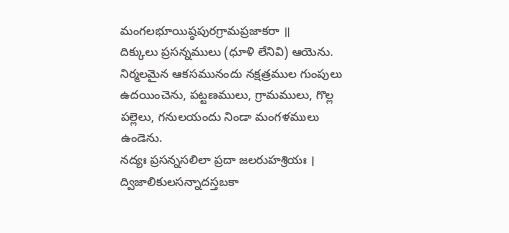మంగలభూయిష్ఠపురగ్రామప్రజాకరా ॥
దిక్కులు ప్రసన్నములు (ధూళి లేనివి) ఆయెను. నిర్మలమైన ఆకసమునందు నక్షత్రముల గుంపులు ఉదయించెను, పట్టణములు, గ్రామములు, గొల్ల పల్లెలు, గనులయందు నిండా మంగళములు ఉండెను.
నద్యః ప్రసన్నసలిలా ప్రదా జలరుహశ్రియః ।
ద్విజాలికులసన్నాదస్తబకా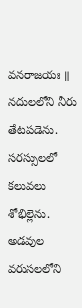వనరాజయః ॥
నదులలోని నీరు తేటపడెను. సరస్సులలో కలువలు శోభిల్లెను. అడవుల వరుసలలోని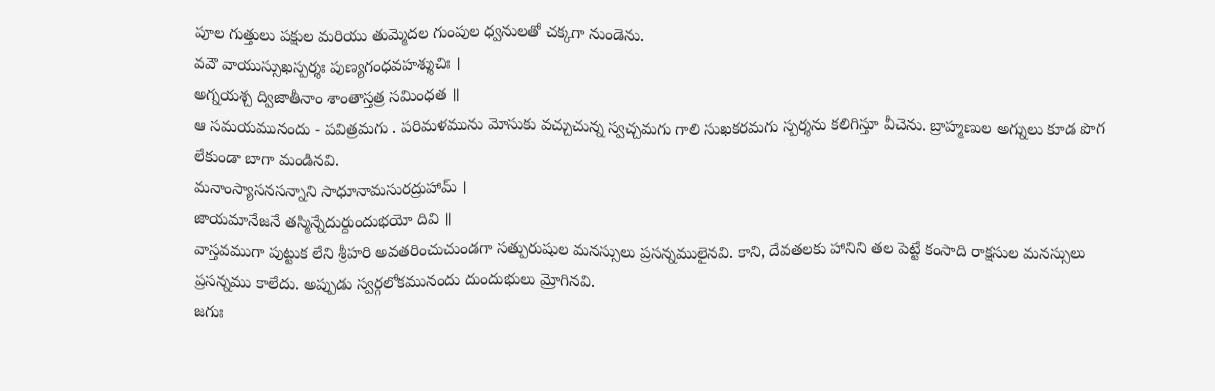పూల గుత్తులు పక్షుల మరియు తుమ్మెదల గుంపుల ధ్వనులతో చక్కగా నుండెను.
వవౌ వాయుస్సుఖస్పర్శః పుణ్యగంధవహశ్శుచిః ।
అగ్నయశ్చ ద్విజాతీనాం శాంతాస్తత్ర సమింధత ॥
ఆ సమయమునందు - పవిత్రమగు . పరిమళమును మోసుకు వచ్చుచున్న స్వచ్చమగు గాలి సుఖకరమగు స్పర్శను కలిగిస్తూ వీచెను. బ్రాహ్మణుల అగ్నులు కూడ పొగ లేకుండా బాగా మండినవి.
మనాంస్యాసనసన్నాని సాధూనామసురద్రుహామ్ ।
జాయమానేజనే తస్మిన్నేదుర్దుందుభయో దివి ॥
వాస్తవముగా పుట్టుక లేని శ్రీహరి అవతరించుచుండగా సత్పురుషుల మనస్సులు ప్రసన్నములైనవి. కాని, దేవతలకు హానిని తల పెట్టే కంసాది రాక్షసుల మనస్సులు ప్రసన్నము కాలేదు. అప్పుడు స్వర్గలోకమునందు దుందుభులు మ్రోగినవి.
జగుః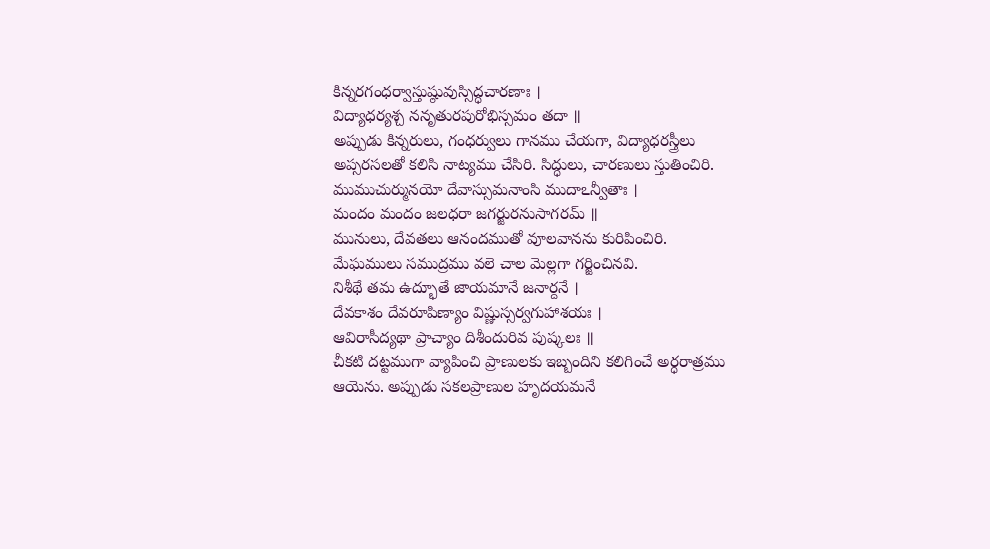కిన్నరగంధర్వాస్తుష్ఠువుస్సిద్ధచారణాః ।
విద్యాధర్యశ్చ ననృతురపురోభిస్సమం తదా ॥
అప్పుడు కిన్నరులు, గంధర్వులు గానము చేయగా, విద్యాధరస్త్రీలు అప్సరసలతో కలిసి నాట్యము చేసిరి. సిద్ధులు, చారణులు స్తుతించిరి.
ముముచుర్మునయో దేవాస్సుమనాంసి ముదాఽన్వీతాః ।
మందం మందం జలధరా జగర్జురనుసాగరమ్ ॥
మునులు, దేవతలు ఆనందముతో వూలవానను కురిపించిరి. మేఘములు సముద్రము వలె చాల మెల్లగా గర్జించినవి.
నిశీథే తమ ఉద్భూతే జాయమానే జనార్దనే ।
దేవకాశం దేవరూపిణ్యాం విష్ణుస్సర్వగుహాశయః ।
ఆవిరాసీద్యథా ప్రాచ్యాం దిశీందురివ పుష్కలః ॥
చీకటి దట్టముగా వ్యాపించి ప్రాణులకు ఇబ్బందిని కలిగించే అర్ధరాత్రము ఆయెను. అప్పుడు సకలప్రాణుల హృదయమనే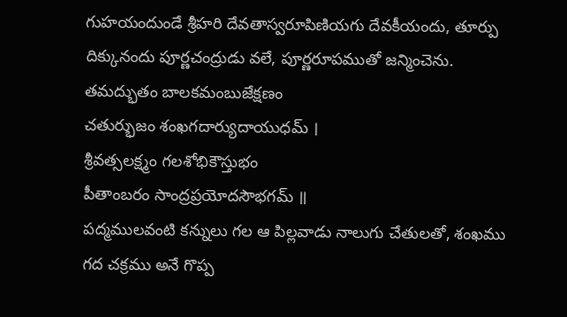గుహయందుండే శ్రీహరి దేవతాస్వరూపిణియగు దేవకీయందు, తూర్పు దిక్కునందు పూర్ణచంద్రుడు వలే, పూర్ణరూపముతో జన్మించెను.
తమద్భుతం బాలకమంబుజేక్షణం
చతుర్భుజం శంఖగదార్యుదాయుధమ్ ।
శ్రీవత్సలక్ష్మం గలశోభికౌస్తుభం
పీతాంబరం సాంద్రప్రయోదసౌభగమ్ ॥
పద్మములవంటి కన్నులు గల ఆ పిల్లవాడు నాలుగు చేతులతో, శంఖము గద చక్రము అనే గొప్ప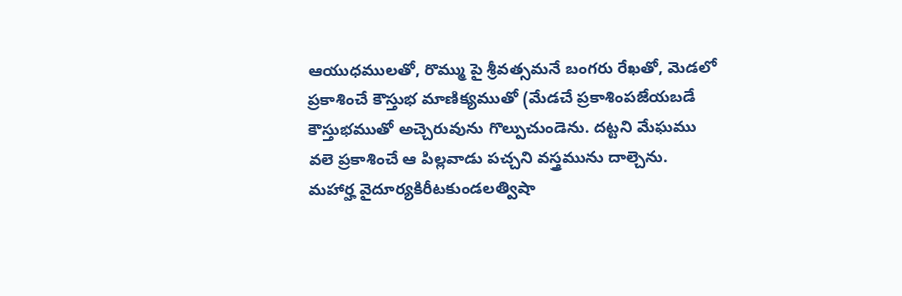ఆయుధములతో, రొమ్ము పై శ్రీవత్సమనే బంగరు రేఖతో, మెడలో ప్రకాశించే కౌస్తుభ మాణిక్యముతో (మేడచే ప్రకాశింపజేయబడే కౌస్తుభముతో అచ్చెరువును గొల్పుచుండెను. దట్టని మేఘము వలె ప్రకాశించే ఆ పిల్లవాడు పచ్చని వస్త్రమును దాల్చెను.
మహార్హ వైదూర్యకిరీటకుండలత్విషా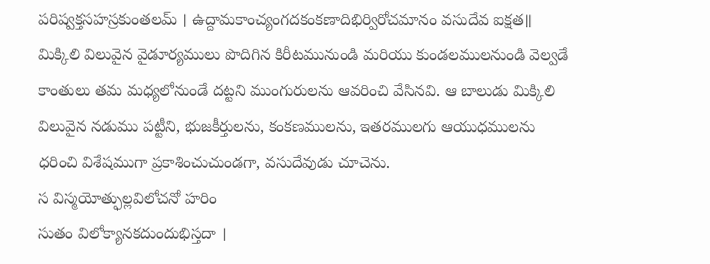పరిష్వక్తసహస్రకుంతలమ్ । ఉద్దామకాంచ్యంగదకంకణాదిభిర్విరోచమానం వసుదేవ ఐక్షత॥
మిక్కిలి విలువైన వైడూర్యములు పొదిగిన కిరీటమునుండి మరియు కుండలములనుండి వెల్వడే కాంతులు తమ మధ్యలోనుండే దట్టని ముంగురులను ఆవరించి వేసినవి. ఆ బాలుడు మిక్కిలి విలువైన నడుము పట్టీని, భుజకీర్తులను, కంకణములను, ఇతరములగు ఆయుధములను ధరించి విశేషముగా ప్రకాశించుచుండగా, వసుదేవుడు చూచెను.
స విస్మయోత్ఫుల్లవిలోచనో హరిం
సుతం విలోక్యానకదుందుభిస్తదా ।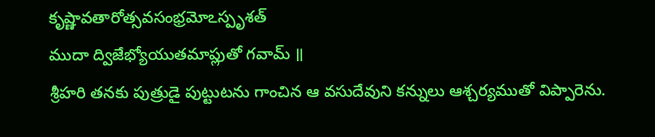కృష్ణావతారోత్సవసంభ్రమోఽస్పృశత్
ముదా ద్విజేభ్యోయుతమాప్లుతో గవామ్ ॥
శ్రీహరి తనకు పుత్రుడై పుట్టుటను గాంచిన ఆ వసుదేవుని కన్నులు ఆశ్చర్యముతో విప్పారెను.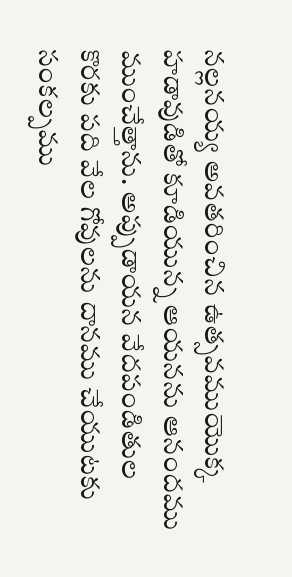నల్లనయ్య అవతరించిన ఉత్సవముయొక్క హడావుడితో కూడియున్న ఆయనను ఆనందము ముంచేత్తాను. అప్పుడాయన వేదపండితుల కొరకు పది వేల గోవులను దానము చేయుటకు సంకల్పము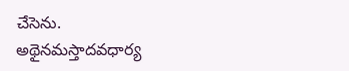చేసెను.
అథైనమస్తాదవధార్య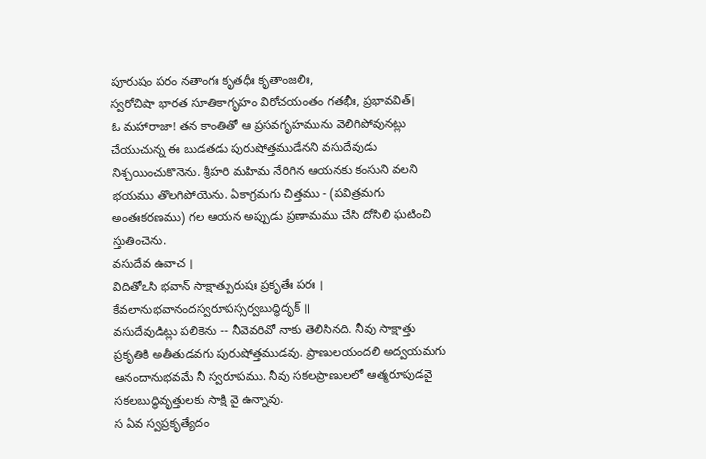పూరుషం పరం నతాంగః కృతధీః కృతాంజలిః,
స్వరోచిషా భారత సూతికాగృహం విరోచయంతం గతభీః, ప్రభావవిత్।
ఓ మహారాజా! తన కాంతితో ఆ ప్రసవగృహమును వెలిగిపోవునట్లు చేయుచున్న ఈ బుడతడు పురుషోత్తముడేనని వసుదేవుడు నిశ్చయించుకొనెను. శ్రీహరి మహిమ నేరిగిన ఆయనకు కంసుని వలని భయము తొలగిపోయెను. ఏకాగ్రమగు చిత్తము - (పవిత్రమగు అంతఃకరణము) గల ఆయన అప్పుడు ప్రణామము చేసి దోసిలి ఘటించి స్తుతించెను.
వసుదేవ ఉవాచ ।
విదితోఽసి భవాన్ సాక్షాత్పురుషః ప్రకృతేః పరః । కేవలానుభవానందస్వరూపస్సర్వబుద్ధిదృక్ ॥
వసుదేవుడిట్లు పలికెను -- నీవెవరివో నాకు తెలిసినది. నీవు సాక్షాత్తు ప్రకృతికి అతీతుడవగు పురుషోత్తముడవు. ప్రాణులయందలి అద్వయమగు ఆనందానుభవమే నీ స్వరూపము. నీవు సకలప్రాణులలో ఆత్మరూపుడవై సకలబుద్ధివృత్తులకు సాక్షి వై ఉన్నావు.
స ఏవ స్వప్రకృత్యేదం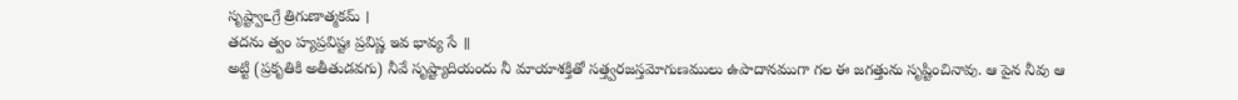సృష్ట్వాఽగ్రే త్రిగుణాత్మకమ్ ।
తదను త్వం హ్యప్రవిష్టః ప్రవిష్ణ ఇవ భావ్య సే ॥
అట్టి (ప్రకృతికి అతీతుడవగు) నీవే సృష్ట్యాదియందు నీ మాయాశక్తితో సత్త్వరజస్తమోగుణములు ఉపాదానముగా గల ఈ జగత్తును సృష్టించినావు. ఆ పైన నీవు ఆ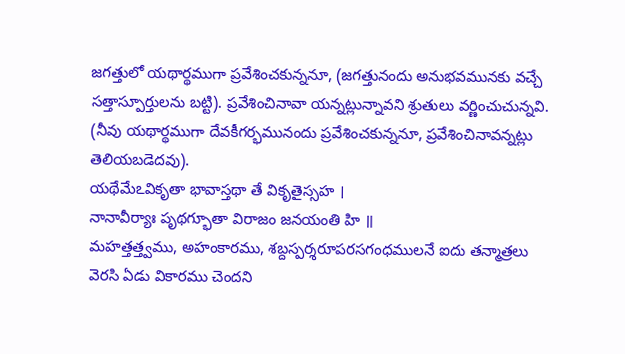జగత్తులో యథార్థముగా ప్రవేశించకున్ననూ, (జగత్తునందు అనుభవమునకు వచ్చే సత్తాస్పూర్తులను బట్టి). ప్రవేశించినావా యన్నట్లున్నావని శ్రుతులు వర్ణించుచున్నవి. (నీవు యథార్థముగా దేవకీగర్భమునందు ప్రవేశించకున్ననూ, ప్రవేశించినావన్నట్లు తెలియబడెదవు).
యథేమేఽవికృతా భావాస్తథా తే వికృతైస్సహ ।
నానావీర్యాః పృథగ్భూతా విరాజం జనయంతి హి ॥
మహత్తత్త్వము, అహంకారము, శబ్దస్పర్శరూపరసగంధములనే ఐదు తన్మాత్రలు వెరసి ఏడు వికారము చెందని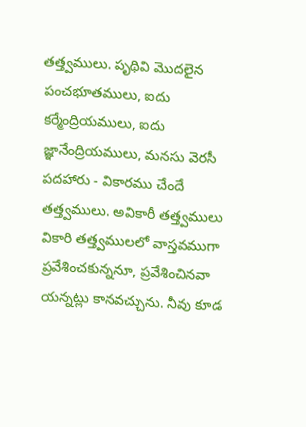తత్త్వములు. పృథివి మొదలైన పంచభూతములు, ఐదు కర్మేంద్రియములు, ఐదు జ్ఞానేంద్రియములు, మనసు వెరసీ పదహారు - వికారము చేందే తత్త్వములు. అవికారీ తత్త్వములు వికారి తత్త్వములలో వాస్తవముగా ప్రవేశించకున్ననూ, ప్రవేశించినవా యన్నట్లు కానవచ్చును. నీవు కూడ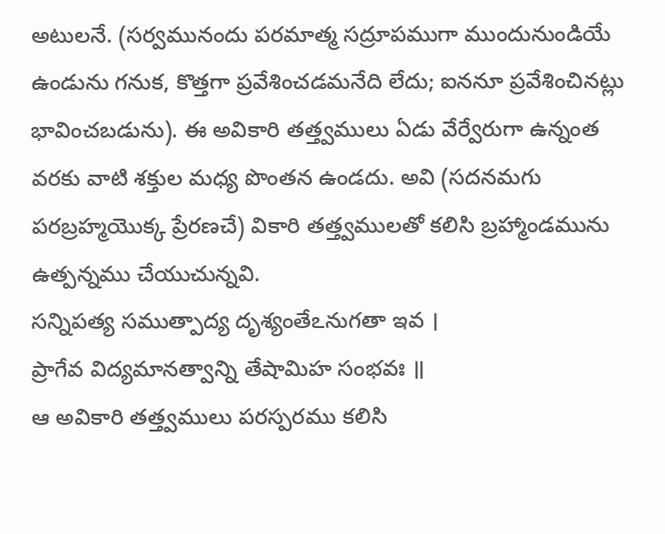అటులనే. (సర్వమునందు పరమాత్మ సద్రూపముగా ముందునుండియే ఉండును గనుక, కొత్తగా ప్రవేశించడమనేది లేదు; ఐననూ ప్రవేశించినట్లు భావించబడును). ఈ అవికారి తత్త్వములు ఏడు వేర్వేరుగా ఉన్నంత వరకు వాటి శక్తుల మధ్య పొంతన ఉండదు. అవి (సదనమగు పరబ్రహ్మయొక్క ప్రేరణచే) వికారి తత్త్వములతో కలిసి బ్రహ్మాండమును ఉత్పన్నము చేయుచున్నవి.
సన్నిపత్య సముత్పాద్య దృశ్యంతేఽనుగతా ఇవ ।
ప్రాగేవ విద్యమానత్వాన్ని తేషామిహ సంభవః ॥
ఆ అవికారి తత్త్వములు పరస్పరము కలిసి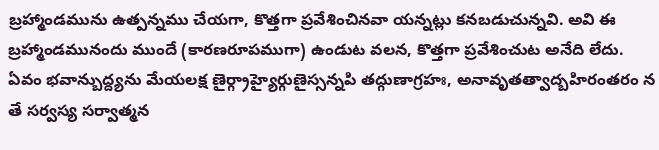బ్రహ్మాండమును ఉత్పన్నము చేయగా, కొత్తగా ప్రవేశించినవా యన్నట్లు కనబడుచున్నవి. అవి ఈ బ్రహ్మాండమునందు ముందే (కారణరూపముగా) ఉండుట వలన, కొత్తగా ప్రవేశించుట అనేది లేదు.
ఏవం భవాన్బుద్ద్యను మేయలక్ష ణైర్గ్రాహ్యైర్గుణైస్సన్నపి తద్గుణాగ్రహః, అనావృతత్వాద్బహిరంతరం న తే సర్వస్య సర్వాత్మన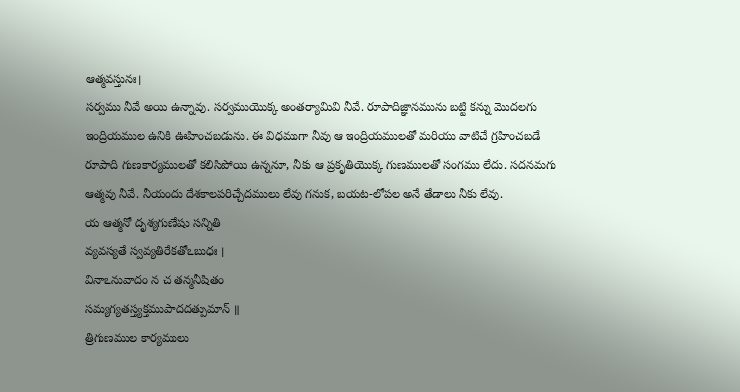ఆత్మవస్తునః।
సర్వము నీవే అయి ఉన్నావు. సర్వముయొక్క అంతర్యామివి నీవే. రూపాదిజ్ఞానమును బట్టి కన్ను మొదలగు ఇంద్రియముల ఉనికి ఊహించబడును. ఈ విధముగా నీవు ఆ ఇంద్రియములతో మరియు వాటిచే గ్రహించబడే రూపాది గుణకార్యములతో కలిసిపోయి ఉన్ననూ, నీకు ఆ ప్రకృతియొక్క గుణములతో సంగము లేదు. సదనమగు ఆత్మవు నీవే. నీయందు దేశకాలపరిచ్చేదములు లేవు గనుక, బయట-లోపల అనే తేడాలు నీకు లేవు.
య ఆత్మనో దృశ్యగుణేషు సన్నితి
వ్యవస్యతే స్వవ్యతిరేకతోఽబుధః ।
వినాఽనువాదం న చ తన్మనీషితం
సమ్యగ్యతస్త్యక్తముపాదదత్పుమాన్ ॥
త్రిగుణముల కార్యములు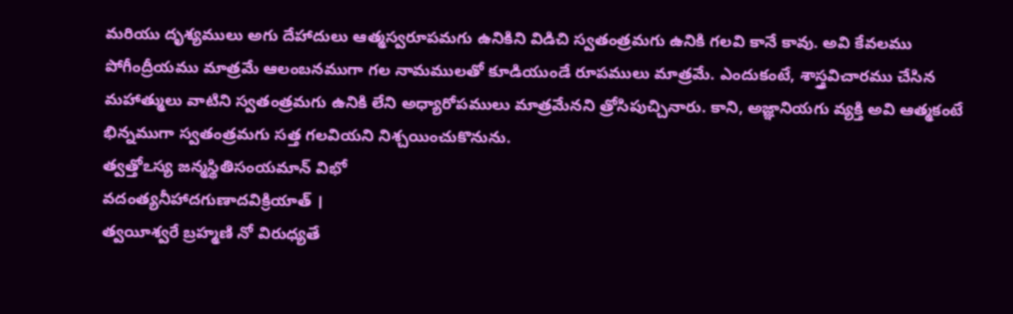మరియు దృశ్యములు అగు దేహాదులు ఆత్మస్వరూపమగు ఉనికిని విడిచి స్వతంత్రమగు ఉనికి గలవి కానే కావు. అవి కేవలము పోగీంద్రీయము మాత్రమే ఆలంబనముగా గల నామములతో కూడియుండే రూపములు మాత్రమే. ఎందుకంటే, శాస్త్రవిచారము చేసిన మహాత్ములు వాటిని స్వతంత్రమగు ఉనికి లేని అధ్యారోపములు మాత్రమేనని త్రోసిపుచ్చినారు. కాని, అజ్ఞానియగు వ్యక్తి అవి ఆత్మకంటే భిన్నముగా స్వతంత్రమగు సత్త గలవియని నిశ్చయించుకొనును.
త్వత్తోఽస్య జన్మస్థితిసంయమాన్ విభో
వదంత్యనీహాదగుణాదవిక్రియాత్ ।
త్వయీశ్వరే బ్రహ్మణి నో విరుధ్యతే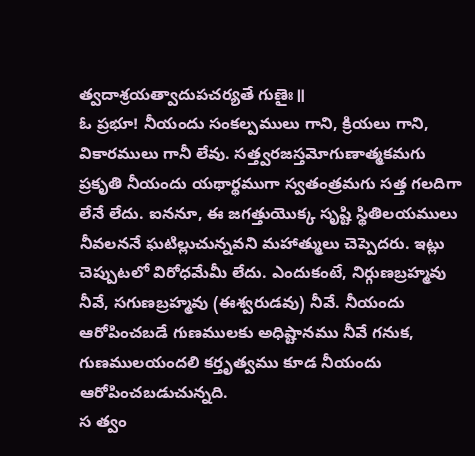త్వదాశ్రయత్వాదుపచర్యతే గుణైః॥
ఓ ప్రభూ! నీయందు సంకల్పములు గాని, క్రియలు గాని, వికారములు గానీ లేవు. సత్త్వరజస్తమోగుణాత్మకమగు ప్రకృతి నీయందు యథార్థముగా స్వతంత్రమగు సత్త గలదిగా లేనే లేదు. ఐననూ, ఈ జగత్తుయొక్క సృష్టి స్థితిలయములు నీవలననే ఘటిల్లుచున్నవని మహాత్ములు చెప్పెదరు. ఇట్లు చెప్పుటలో విరోధమేమీ లేదు. ఎందుకంటే, నిర్గుణబ్రహ్మవు నీవే, సగుణబ్రహ్మవు (ఈశ్వరుడవు) నీవే. నీయందు ఆరోపించబడే గుణములకు అధిష్టానము నీవే గనుక, గుణములయందలి కర్తృత్వము కూడ నీయందు ఆరోపించబడుచున్నది.
స త్వం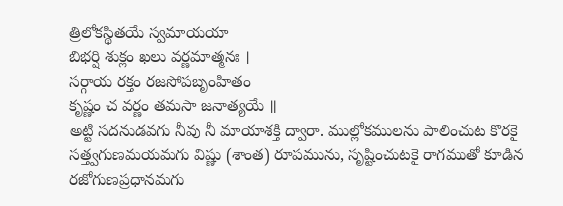త్రిలోకస్థితయే స్వమాయయా
బిభర్షి శుక్లం ఖలు వర్ణమాత్మనః ।
సర్గాయ రక్తం రజసోపబృంహితం
కృష్ణం చ వర్ణం తమసా జనాత్యయే ॥
అట్టి సదనుడవగు నీవు నీ మాయాశక్తి ద్వారా. ముల్లోకములను పాలించుట కొరకై సత్త్వగుణమయమగు విష్ణు (శాంత) రూపమును, సృష్టించుటకై రాగముతో కూడిన రజోగుణప్రధానమగు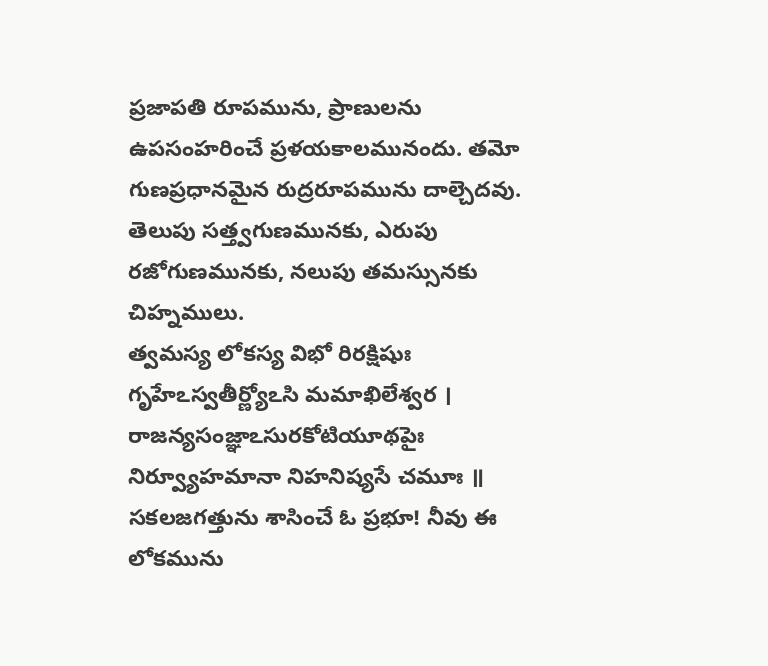ప్రజాపతి రూపమును, ప్రాణులను ఉపసంహరించే ప్రళయకాలమునందు. తమో గుణప్రధానమైన రుద్రరూపమును దాల్చెదవు. తెలుపు సత్త్వగుణమునకు, ఎరుపు రజోగుణమునకు, నలుపు తమస్సునకు చిహ్నములు.
త్వమస్య లోకస్య విభో రిరక్షిషుః
గృహేఽస్వతీర్ణ్యోఽసి మమాఖిలేశ్వర ।
రాజన్యసంజ్ఞాఽసురకోటియూథపైః
నిర్వ్యూహమానా నిహనిష్యసే చమూః ॥
సకలజగత్తును శాసించే ఓ ప్రభూ! నీవు ఈ లోకమును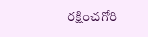రక్షించగోరి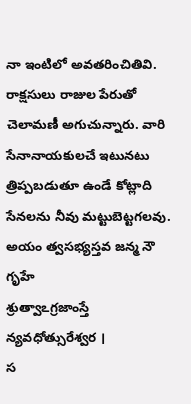నా ఇంటిలో అవతరించితివి. రాక్షసులు రాజుల పేరుతో చెలామణీ అగుచున్నారు. వారి సేనానాయకులచే ఇటునటు త్రిప్పబడుతూ ఉండే కోట్లాది సేనలను నీవు మట్టుబెట్టగలవు.
అయం త్వసభ్యస్తవ జన్మ నౌ గృహే
శ్రుత్వాఽగ్రజాంస్తే న్యవధోత్సురేశ్వర ।
స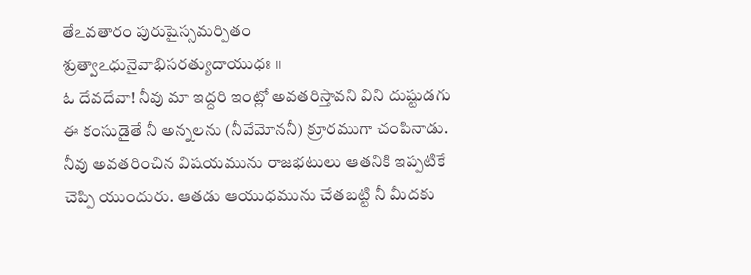తేఽవతారం పురుషైస్సమర్పితం
శ్రుత్వాఽధునైవాభిసరత్యుదాయుధః ॥
ఓ దేవదేవా! నీవు మా ఇద్దరి ఇంట్లో అవతరిస్తావని విని దుష్టుడగు ఈ కంసుడైతే నీ అన్నలను (నీవేమోననీ) క్రూరముగా చంపినాడు. నీవు అవతరించిన విషయమును రాజభటులు ఆతనికి ఇప్పటికే చెప్పి యుందురు. ఆతడు ఆయుధమును చేతబట్టి నీ మీదకు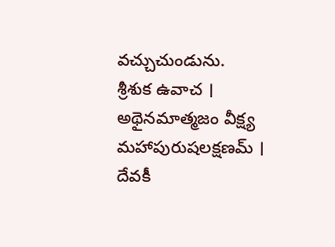వచ్చుచుండును.
శ్రీశుక ఉవాచ ।
అథైనమాత్మజం వీక్ష్య మహాపురుషలక్షణమ్ ।
దేవకీ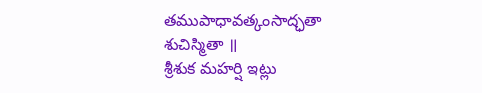తముపాధావత్కంసాద్ఛతా శుచిస్మితా ॥
శ్రీశుక మహర్షి ఇట్లు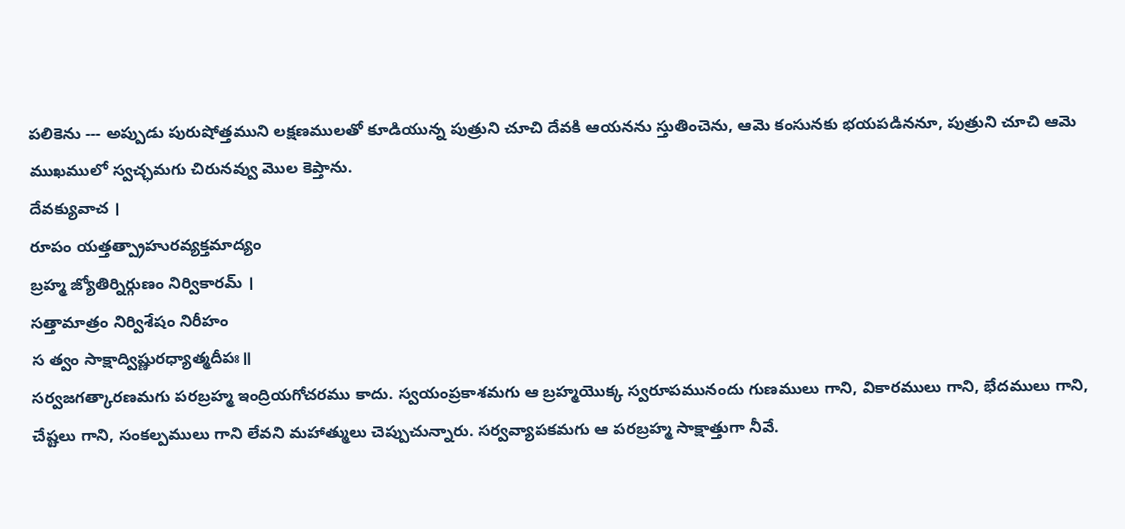పలికెను --- అప్పుడు పురుషోత్తముని లక్షణములతో కూడియున్న పుత్రుని చూచి దేవకి ఆయనను స్తుతించెను, ఆమె కంసునకు భయపడిననూ, పుత్రుని చూచి ఆమె ముఖములో స్వచ్ఛమగు చిరునవ్వు మొల కెప్తాను.
దేవక్యువాచ ।
రూపం యత్తత్ప్రాహురవ్యక్తమాద్యం
బ్రహ్మ జ్యోతిర్నిర్గుణం నిర్వికారమ్ ।
సత్తామాత్రం నిర్విశేషం నిరీహం
స త్వం సాక్షాద్విష్ణురధ్యాత్మదీపః॥
సర్వజగత్కారణమగు పరబ్రహ్మ ఇంద్రియగోచరము కాదు. స్వయంప్రకాశమగు ఆ బ్రహ్మయొక్క స్వరూపమునందు గుణములు గాని, వికారములు గాని, భేదములు గాని, చేష్టలు గాని, సంకల్పములు గాని లేవని మహాత్ములు చెప్పుచున్నారు. సర్వవ్యాపకమగు ఆ పరబ్రహ్మ సాక్షాత్తుగా నీవే.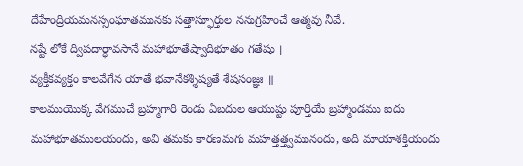దేహేంద్రియమనస్సంఘాతమునకు సత్తాస్ఫూర్తుల ననుగ్రహించే ఆత్మవు నీవే.
నష్టే లోకే ద్విపదార్ధావసానే మహాభూతేష్వాదిభూతం గతేషు ।
వ్యక్తీకవ్యక్తం కాలవేగేన యాతే భవానేకశ్శిష్యతే శేషసంజ్ఞః ॥
కాలముయొక్క వేగముచే బ్రహ్మగారి రెండు ఏబదుల ఆయుష్టు పూర్తియే బ్రహ్మాండము ఐదు మహాభూతములయందు, అవి తమకు కారణమగు మహత్తత్త్వమునందు, అది మాయాశక్తియందు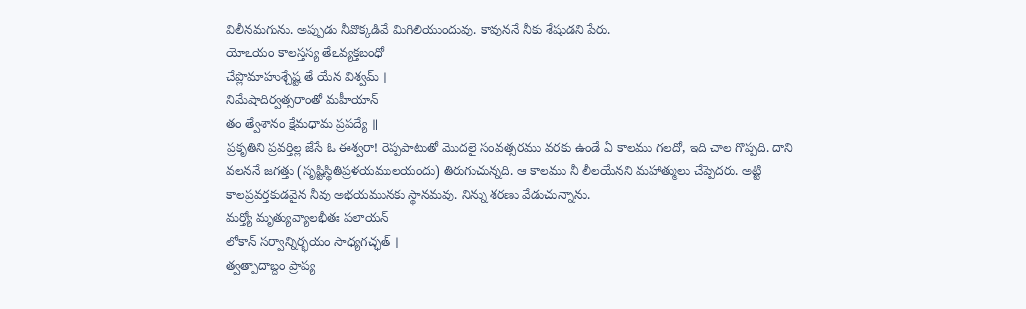విలీనమగును. అప్పుడు నీవొక్కడివే మిగిలియుందువు. కావుననే నీకు శేషుడని పేరు.
యోఽయం కాలస్తస్య తేఽవ్యక్తబంధో
చేప్లొమాహుశ్చేష్ట తే యేన విశ్వమ్ ।
నిమేషాదిర్వత్సరాంతో మహీయాన్
తం త్వేశానం క్షేమధామ ప్రపద్యే ॥
ప్రకృతిని ప్రవర్తిల్ల జేసే ఓ ఈశ్వరా! రెప్పపాటుతో మొదలై సంవత్సరము వరకు ఉండే ఏ కాలము గలదో, ఇది చాల గొప్పది. దాని వలననే జగత్తు (సృష్టిస్థితిప్రళయములయందు) తిరుగుచున్నది. ఆ కాలము నీ లీలయేనని మహాత్ములు చేప్పెదరు. అట్టి కాలప్రవర్తకుడవైన నీవు అభయమునకు స్థానమవు. నిన్ను శరణు వేడుచున్నాను.
మర్త్యో మృత్యువ్యాలభీతః పలాయన్
లోకాన్ సర్వాన్నిర్భయం సాధ్యగచ్ఛత్ ।
త్వత్పాదాబ్దం ప్రాప్య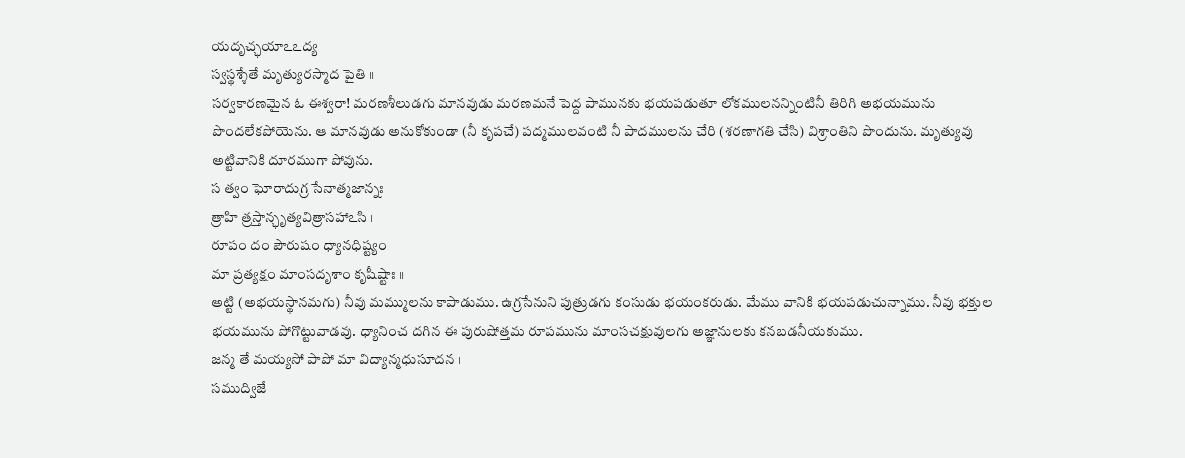యదృచ్ఛయాఽఽద్య
స్వస్థశ్శేతే మృత్యురస్మాద పైతి ॥
సర్వకారణమైన ఓ ఈశ్వరా! మరణశీలుడగు మానవుడు మరణమనే పెద్ద పామునకు భయపడుతూ లోకములనన్నింటినీ తిరిగి అభయమును పొందలేకపోయెను. ఆ మానవుడు అనుకోకుండా (నీ కృపచే) పద్మములవంటి నీ పాదములను చేరి (శరణాగతి చేసి) విశ్రాంతిని పొందును. మృత్యువు అట్టివానికి దూరముగా పోవును.
స త్వం ఘోరాదుగ్ర సేనాత్మజాన్నః
త్రాహి త్రస్తాన్ఛృత్యవిత్రాసహాఽసి ।
రూపం దం పౌరుషం ధ్యానధిష్ట్యం
మా ప్రత్యక్షం మాంసదృశాం కృషీష్టాః ॥
అట్టి (అభయస్థానమగు) నీవు మమ్ములను కాపాడుము. ఉగ్రసేనుని పుత్రుడగు కంసుడు భయంకరుడు. మేము వానికి భయపడుచున్నాము. నీవు భక్తుల భయమును పోగొట్టువాడవు. ధ్యానించ దగిన ఈ పురుషోత్తమ రూపమును మాంసచక్షువులగు అజ్ఞానులకు కనబడనీయకుము.
జన్మ తే మయ్యసో పాపో మా విద్యాన్మధుసూదన ।
సముద్విజే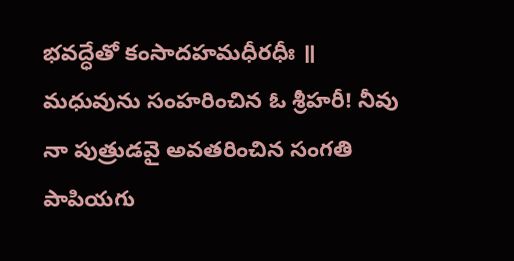భవద్ధేతో కంసాదహమధీరధీః ॥
మధువును సంహరించిన ఓ శ్రీహరీ! నీవు నా పుత్రుడవై అవతరించిన సంగతి పాపియగు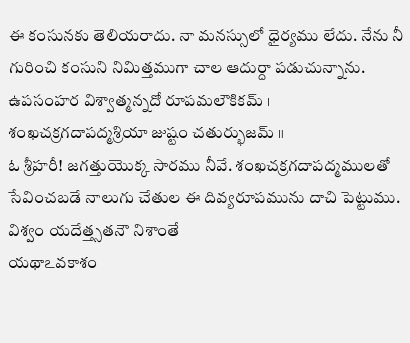ఈ కంసునకు తెలియరాదు. నా మనస్సులో ధైర్యము లేదు. నేను నీ గురించి కంసుని నిమిత్తముగా చాల ఆదుర్దా పడుచున్నాను.
ఉపసంహర విశ్వాత్మన్నదో రూపమలౌకికమ్ ।
శంఖచక్రగదాపద్మశ్రియా జుష్టం చతుర్భుజమ్ ॥
ఓ శ్రీహరీ! జగత్తుయొక్క సారము నీవే. శంఖచక్రగదాపద్మములతో సేవించబడే నాలుగు చేతుల ఈ దివ్యరూపమును దాచి పెట్టుము.
విశ్వం యదేత్త్సతనౌ నిశాంతే
యథాఽవకాశం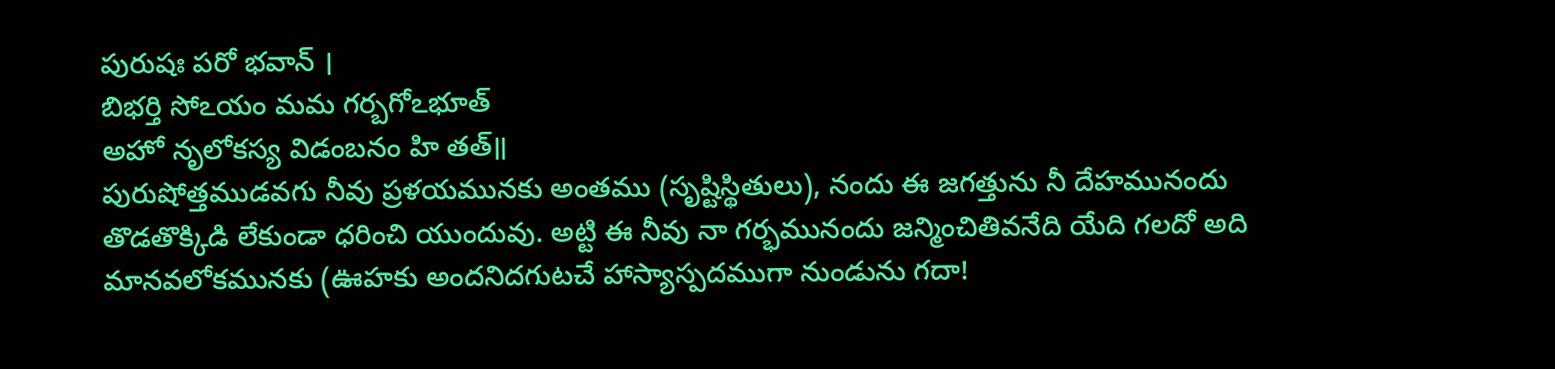పురుషః పరో భవాన్ ।
బిభర్తి సోఽయం మమ గర్బగోఽభూత్
అహో నృలోకస్య విడంబనం హి తత్॥
పురుషోత్తముడవగు నీవు ప్రళయమునకు అంతము (సృష్టిస్థితులు), నందు ఈ జగత్తును నీ దేహమునందు తొడతొక్కిడి లేకుండా ధరించి యుందువు. అట్టి ఈ నీవు నా గర్భమునందు జన్మించితివనేది యేది గలదో అది మానవలోకమునకు (ఊహకు అందనిదగుటచే హాస్యాస్పదముగా నుండును గదా!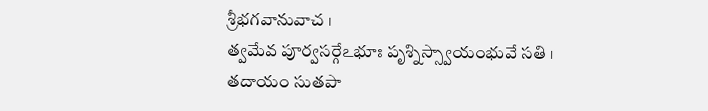శ్రీభగవానువాచ ।
త్వమేవ పూర్వసర్గేఽభూః పృశ్నిస్స్వాయంభువే సతి ।
తదాయం సుతపా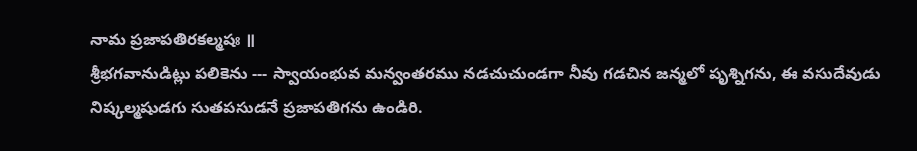నామ ప్రజాపతిరకల్మషః ॥
శ్రీభగవానుడిట్లు పలికెను --- స్వాయంభువ మన్వంతరము నడచుచుండగా నీవు గడచిన జన్మలో పృశ్నిగను, ఈ వసుదేవుడు నిష్కల్మషుడగు సుతపసుడనే ప్రజాపతిగను ఉండిరి.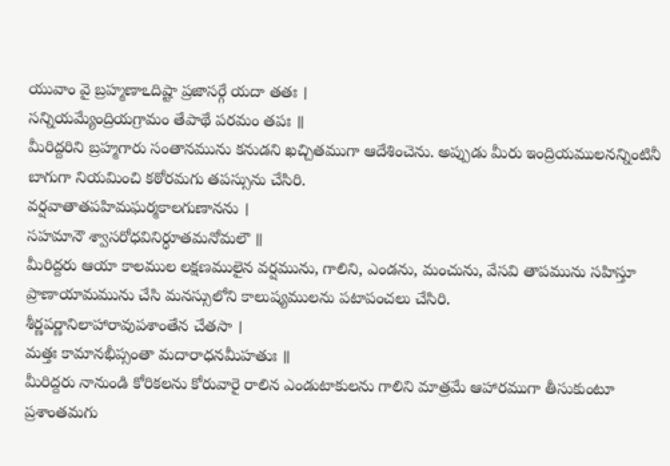యువాం వై బ్రహ్మణాఽదిష్టా ప్రజాసర్గే యదా తతః ।
సన్నియమ్యేంద్రియగ్రామం తేపాథే పరమం తపః ॥
మీరిద్దరిని బ్రహ్మగారు సంతానమును కనుడని ఖచ్చితముగా ఆదేశించెను. అప్పుడు మీరు ఇంద్రియములనన్నింటినీ బాగుగా నియమించి కఠోరమగు తపస్సును చేసిరి.
వర్షవాతాతపహిమఘర్మకాలగుణానను ।
సహమానౌ శ్వాసరోధవినిర్ధూతమనోమలౌ ॥
మీరిద్దరు ఆయా కాలముల లక్షణములైన వర్షమును, గాలిని, ఎండను, మంచును, వేసవి తాపమును సహిస్తూ ప్రాణాయామమును చేసి మనస్సులోని కాలుష్యములను పటాపంచలు చేసిరి.
శీర్ణపర్ణానిలాహారావుపశాంతేన చేతసా ।
మత్తః కామానభీప్సంతా మదారాధనమీహతుః ॥
మీరిద్దరు నానుండి కోరికలను కోరువారై రాలిన ఎండుటాకులను గాలిని మాత్రమే ఆహారముగా తీసుకుంటూ ప్రశాంతమగు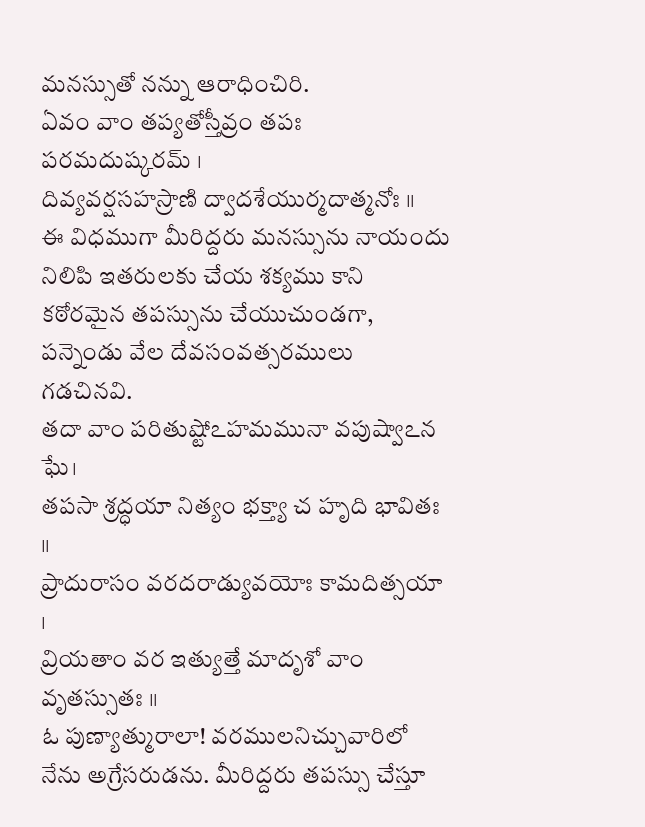మనస్సుతో నన్ను ఆరాధించిరి.
ఏవం వాం తప్యతోస్తీవ్రం తపః పరమదుష్కరమ్ ।
దివ్యవర్షసహస్రాణి ద్వాదశేయుర్మదాత్మనోః ॥
ఈ విధముగా మీరిద్దరు మనస్సును నాయందు నిలిపి ఇతరులకు చేయ శక్యము కాని కఠోరమైన తపస్సును చేయుచుండగా, పన్నెండు వేల దేవసంవత్సరములు గడచినవి.
తదా వాం పరితుష్టోఽహమమునా వపుష్వాఽన ఘే।
తపసా శ్రద్ధయా నిత్యం భక్త్యా చ హృది భావితః ॥
ప్రాదురాసం వరదరాడ్యువయోః కామదిత్సయా ।
వ్రియతాం వర ఇత్యుత్తే మాదృశో వాం వృతస్సుతః ॥
ఓ పుణ్యాత్మురాలా! వరములనిచ్చువారిలో నేను అగ్రేసరుడను. మీరిద్దరు తపస్సు చేస్తూ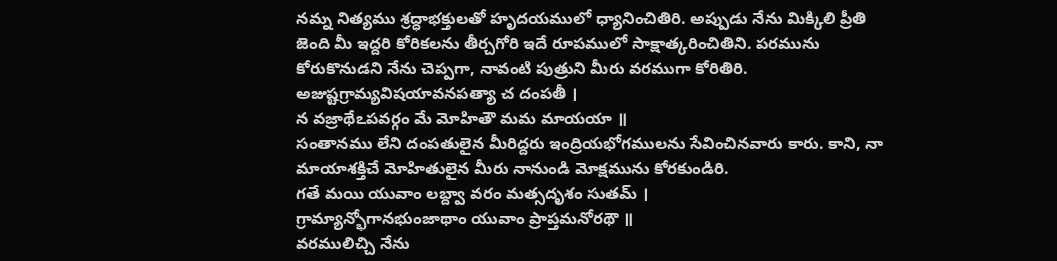నమ్న నిత్యము శ్రద్ధాభక్తులతో హృదయములో ధ్యానించితిరి. అప్పుడు నేను మిక్కిలి ప్రీతి జెంది మీ ఇద్దరి కోరికలను తీర్చగోరి ఇదే రూపములో సాక్షాత్కరించితిని. పరమును కోరుకొనుడని నేను చెప్పగా, నావంటి పుత్రుని మీరు వరముగా కోరితిరి.
అజుష్టగ్రామ్యవిషయావనపత్యా చ దంపతీ ।
న వజ్రాథేఽపవర్గం మే మోహితౌ మమ మాయయా ॥
సంతానము లేని దంపతులైన మీరిద్దరు ఇంద్రియభోగములను సేవించినవారు కారు. కాని, నా మాయాశక్తిచే మోహితులైన మీరు నానుండి మోక్షమును కోరకుండిరి.
గతే మయి యువాం లబ్ద్వా వరం మత్సదృశం సుతమ్ ।
గ్రామ్యాన్భోగానభుంజాథాం యువాం ప్రాప్తమనోరథౌ ॥
వరములిచ్చి నేను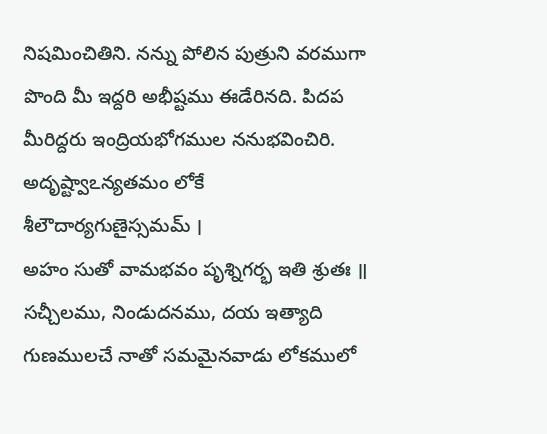నిషమించితిని. నన్ను పోలిన పుత్రుని వరముగా పొంది మీ ఇద్దరి అభీష్టము ఈడేరినది. పిదప మీరిద్దరు ఇంద్రియభోగముల ననుభవించిరి.
అదృష్ట్వాఽన్యతమం లోకే శీలౌదార్యగుణైస్సమమ్ ।
అహం సుతో వామభవం పృశ్నిగర్భ ఇతి శ్రుతః ॥
సచ్చీలము, నిండుదనము, దయ ఇత్యాది గుణములచే నాతో సమమైనవాడు లోకములో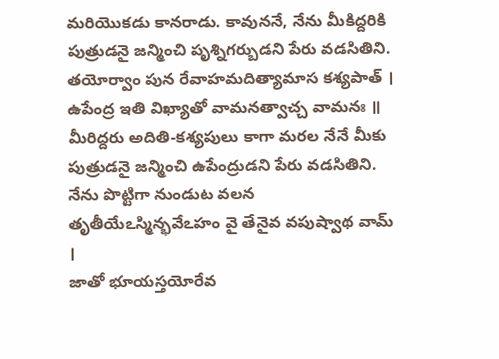మరియొకడు కానరాడు. కావుననే, నేను మీకిద్దరికి పుత్రుడనై జన్మించి పృశ్నిగర్బుడని పేరు వడసితిని.
తయోర్వాం పున రేవాహమదిత్యామాస కశ్యపాత్ ।
ఉపేంద్ర ఇతి విఖ్యాతో వామనత్వాచ్చ వామనః ॥
మీరిద్దరు అదితి-కశ్యపులు కాగా మరల నేనే మీకు పుత్రుడనై జన్మించి ఉపేంద్రుడని పేరు వడసితిని. నేను పొట్టిగా నుండుట వలన
తృతీయేఽస్మిన్భవేఽహం వై తేనైవ వపుష్వాథ వామ్ ।
జాతో భూయస్తయోరేవ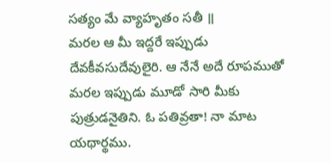సత్యం మే వ్యాహృతం సతీ ॥
మరల ఆ మీ ఇద్దరే ఇప్పుడు దేవకీవసుదేవులైరి. ఆ నేనే అదే రూపముతో మరల ఇప్పుడు మూడో సారి మీకు పుత్రుడనైతిని. ఓ పతివ్రతా! నా మాట యథార్థము.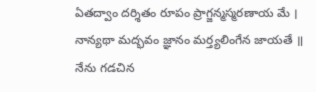ఏతద్వాం దర్శితం రూపం ప్రాగ్జన్మస్మరణాయ మే ।
నాన్యథా మద్భవం జ్ఞానం మర్త్యలింగేన జాయతే ॥
నేను గడచిన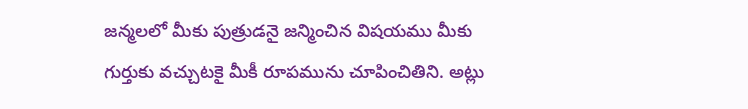జన్మలలో మీకు పుత్రుడనై జన్మించిన విషయము మీకు గుర్తుకు వచ్చుటకై మీకీ రూపమును చూపించితిని. అట్లు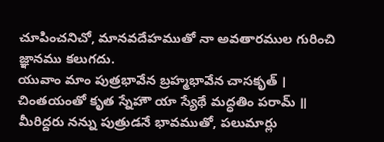చూపించనిచో, మానవదేహముతో నా అవతారముల గురించి జ్ఞానము కలుగదు.
యువాం మాం పుత్రభావేన బ్రహ్మభావేన చాసకృత్ ।
చింతయంతో కృత స్నేహౌ యా స్యేథే మద్ధతిం పరామ్ ॥
మీరిద్దరు నన్ను పుత్రుడనే భావముతో, పలుమార్లు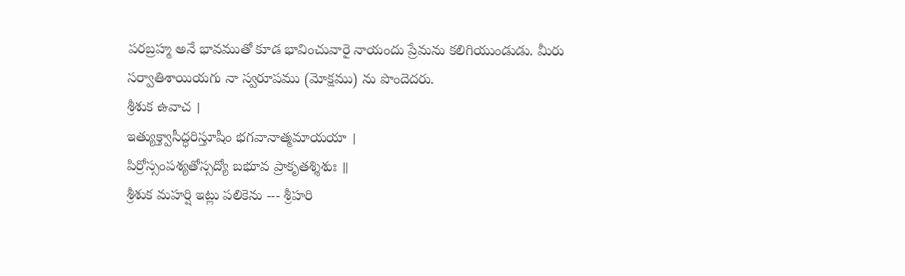పరబ్రహ్మ అనే భావముతో కూడ భావించువారై నాయందు ప్రేమను కలిగియుండుడు. మీరు సర్వాతిశాయియగు నా స్వరూపము (మోక్షము) ను పొందెదరు.
శ్రీశుక ఉవాచ ।
ఇత్యుక్త్వాసీద్ధరిస్తూషీం భగవానాత్మమాయయా ।
పిర్రోస్సంపశ్యతోస్సద్యో బభూవ ప్రాకృతశ్శిశుః ॥
శ్రీశుక మహర్షి ఇట్లు పలికెను --- శ్రీహరి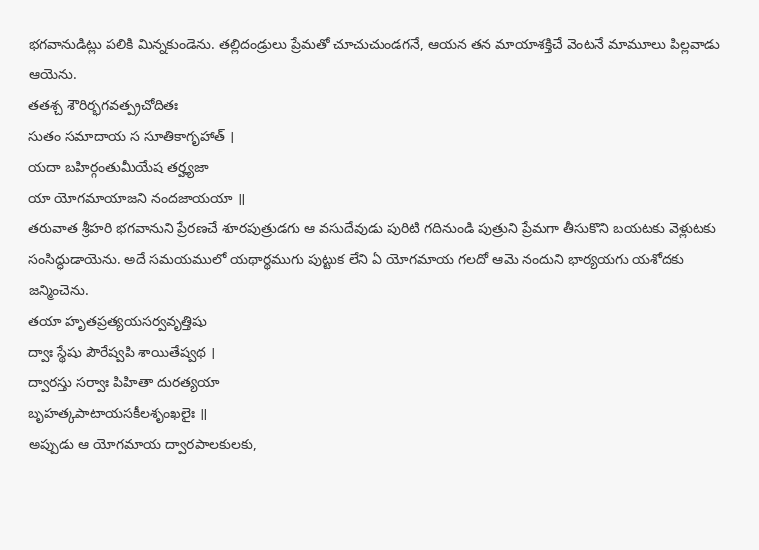భగవానుడిట్లు పలికి మిన్నకుండెను. తల్లిదండ్రులు ప్రేమతో చూచుచుండగనే, ఆయన తన మాయాశక్తిచే వెంటనే మామూలు పిల్లవాడు ఆయెను.
తతశ్చ శౌరిర్భగవత్ప్రచోదితః
సుతం సమాదాయ స సూతికాగృహాత్ ।
యదా బహిర్గంతుమీయేష తర్హ్యజా
యా యోగమాయాజని నందజాయయా ॥
తరువాత శ్రీహరి భగవానుని ప్రేరణచే శూరపుత్రుడగు ఆ వసుదేవుడు పురిటి గదినుండి పుత్రుని ప్రేమగా తీసుకొని బయటకు వెళ్లుటకు సంసిద్ధుడాయెను. అదే సమయములో యథార్థముగు పుట్టుక లేని ఏ యోగమాయ గలదో ఆమె నందుని భార్యయగు యశోదకు జన్మించెను.
తయా హృతప్రత్యయసర్వవృత్తిషు
ద్వాః స్థేషు పౌరేష్వపి శాయితేష్వథ ।
ద్వారస్తు సర్వాః పిహితా దురత్యయా
బృహత్కపాటాయసకీలశృంఖలైః ॥
అప్పుడు ఆ యోగమాయ ద్వారపాలకులకు,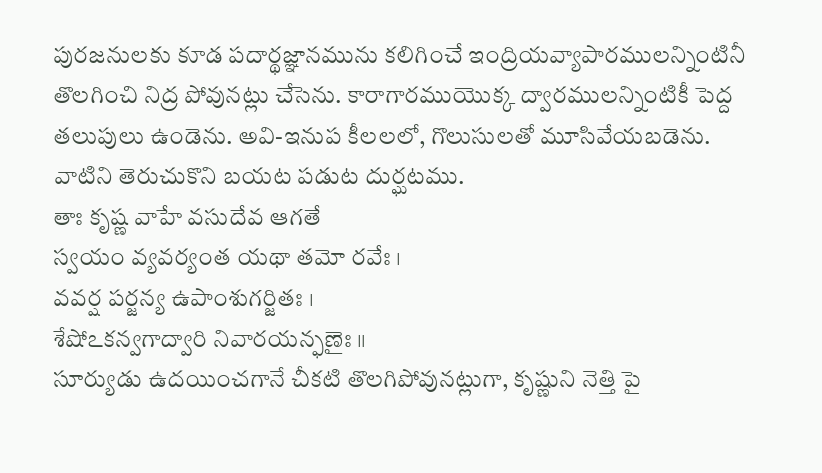పురజనులకు కూడ పదార్థజ్ఞానమును కలిగించే ఇంద్రియవ్యాపారములన్నింటినీ తొలగించి నిద్ర పోవునట్లు చేసెను. కారాగారముయొక్క ద్వారములన్నింటికీ పెద్ద తలుపులు ఉండెను. అవి-ఇనుప కీలలలో, గొలుసులతో మూసివేయబడెను. వాటిని తెరుచుకొని బయట పడుట దుర్ఘటము.
తాః కృష్ణ వాహే వసుదేవ ఆగతే
స్వయం వ్యవర్యంత యథా తమో రవేః ।
వవర్ష పర్జన్య ఉపాంశుగర్జితః ।
శేషోఽకన్వగాద్వారి నివారయన్ఫణైః ॥
సూర్యుడు ఉదయించగానే చీకటి తొలగిపోవునట్లుగా, కృష్ణుని నెత్తి పై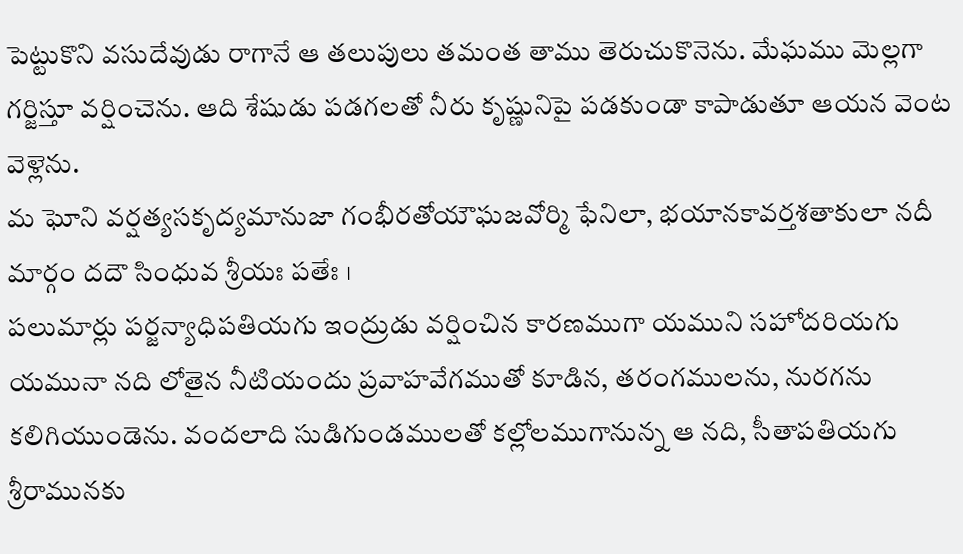పెట్టుకొని వసుదేవుడు రాగానే ఆ తలుపులు తమంత తాము తెరుచుకొనెను. మేఘము మెల్లగా గర్జిస్తూ వర్షించెను. ఆది శేషుడు పడగలతో నీరు కృష్ణునిపై పడకుండా కాపాడుతూ ఆయన వెంట వెళ్లెను.
మ ఘోని వర్షత్యసకృద్యమానుజా గంభీరతోయౌఘజవోర్మి ఫేనిలా, భయానకావర్తశతాకులా నదీ మార్గం దదౌ సింధువ శ్రీయః పతేః ।
పలుమార్లు పర్జన్యాధిపతియగు ఇంద్రుడు వర్షించిన కారణముగా యముని సహోదరియగు యమునా నది లోతైన నీటియందు ప్రవాహవేగముతో కూడిన, తరంగములను, నురగను కలిగియుండెను. వందలాది సుడిగుండములతో కల్లోలముగానున్న ఆ నది, సీతాపతియగు శ్రీరామునకు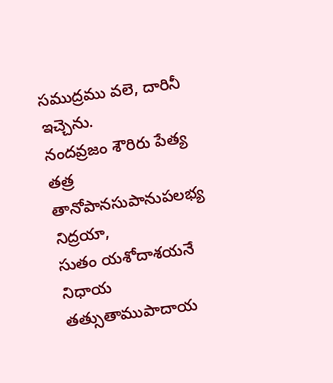సముద్రము వలె, దారినీ ఇచ్చెను.
నందవ్రజం శౌరిరు పేత్య తత్ర తానోపానసుపానుపలభ్య నిద్రయా,
సుతం యశోదాశయనే నిధాయ తత్సుతాముపాదాయ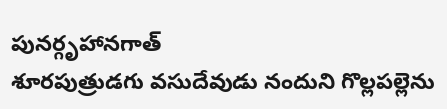పునర్గృహానగాత్
శూరపుత్రుడగు వసుదేవుడు నందుని గొల్లపల్లెను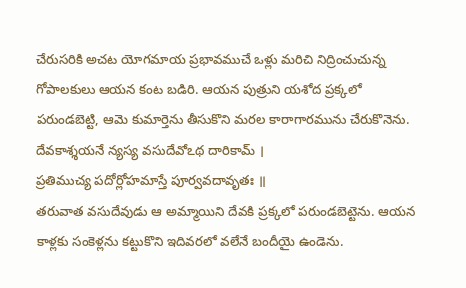చేరుసరికి అచట యోగమాయ ప్రభావముచే ఒళ్లు మరిచి నిద్రించుచున్న గోపాలకులు ఆయన కంట బడిరి. ఆయన పుత్రుని యశోద ప్రక్కలో పరుండబెట్టి, ఆమె కుమార్తెను తీసుకొని మరల కారాగారమును చేరుకొనెను.
దేవకాశ్శయనే న్యస్య వసుదేవోఽథ దారికామ్ ।
ప్రతిముచ్య పదోర్లోహమాస్తే పూర్వవదావృతః ॥
తరువాత వసుదేవుడు ఆ అమ్మాయిని దేవకి ప్రక్కలో పరుండబెట్టెను. ఆయన కాళ్లకు సంకెళ్లను కట్టుకొని ఇదివరలో వలేనే బందీయై ఉండెను.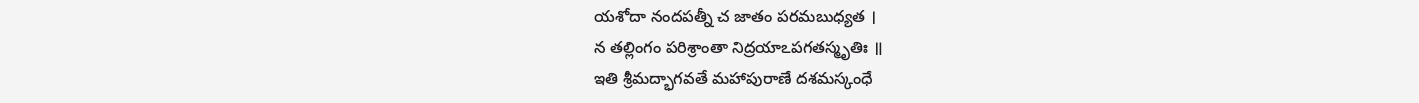యశోదా నందపత్నీ చ జాతం పరమబుధ్యత ।
న తల్లింగం పరిశ్రాంతా నిద్రయాఽపగతస్మృతిః ॥
ఇతి శ్రీమద్భాగవతే మహాపురాణే దశమస్కంధే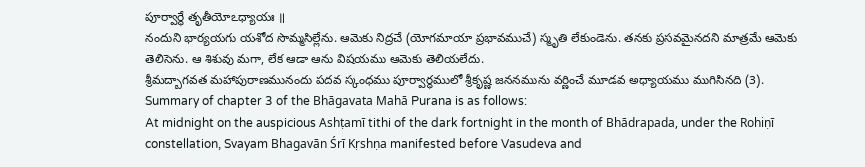పూర్వార్థే తృతీయోఽధ్యాయః ॥
నందుని భార్యయగు యశోద సొమ్మసిల్లేను. ఆమెకు నిద్రచే (యోగమాయా ప్రభావముచే) స్మృతి లేకుండెను. తనకు ప్రసవమైనదని మాత్రమే ఆమెకు తెలిసెను. ఆ శిశువు మగా, లేక ఆడా ఆను విషయము ఆమెకు తెలియలేదు.
శ్రీమద్బాగవత మహాపురాణమునందు పదవ స్కంధము పూర్వార్ధములో శ్రీకృష్ణ జననమును వర్ణించే మూడవ అధ్యాయము ముగిసినది (3).
Summary of chapter 3 of the Bhāgavata Mahā Purana is as follows:
At midnight on the auspicious Ashṭamī tithi of the dark fortnight in the month of Bhādrapada, under the Rohiṇī constellation, Svayam Bhagavān Śrī Kṛshṇa manifested before Vasudeva and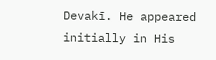Devakī. He appeared initially in His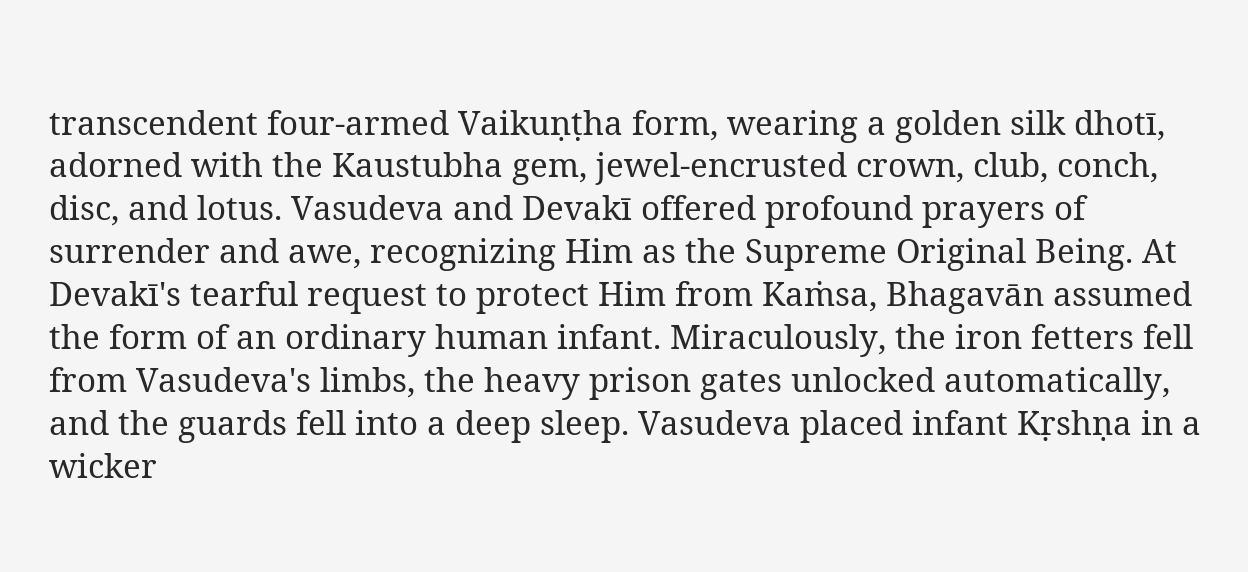transcendent four-armed Vaikuṇṭha form, wearing a golden silk dhotī, adorned with the Kaustubha gem, jewel-encrusted crown, club, conch, disc, and lotus. Vasudeva and Devakī offered profound prayers of surrender and awe, recognizing Him as the Supreme Original Being. At Devakī's tearful request to protect Him from Kaṁsa, Bhagavān assumed the form of an ordinary human infant. Miraculously, the iron fetters fell from Vasudeva's limbs, the heavy prison gates unlocked automatically, and the guards fell into a deep sleep. Vasudeva placed infant Kṛshṇa in a wicker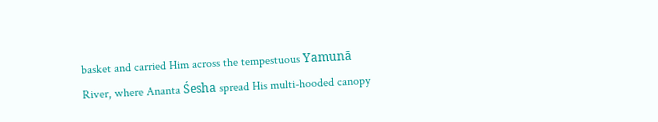basket and carried Him across the tempestuous Yamunā River, where Ananta Śesha spread His multi-hooded canopy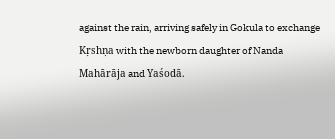against the rain, arriving safely in Gokula to exchange Kṛshṇa with the newborn daughter of Nanda Mahārāja and Yaśodā.